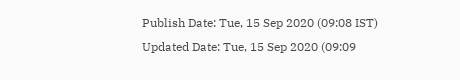Publish Date: Tue, 15 Sep 2020 (09:08 IST)
Updated Date: Tue, 15 Sep 2020 (09:09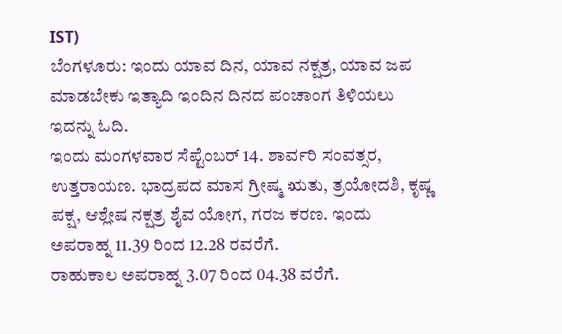IST)
ಬೆಂಗಳೂರು: ಇಂದು ಯಾವ ದಿನ, ಯಾವ ನಕ್ಷತ್ರ, ಯಾವ ಜಪ ಮಾಡಬೇಕು ಇತ್ಯಾದಿ ಇಂದಿನ ದಿನದ ಪಂಚಾಂಗ ತಿಳಿಯಲು ಇದನ್ನು ಓದಿ.
ಇಂದು ಮಂಗಳವಾರ ಸೆಪ್ಟೆಂಬರ್ 14. ಶಾರ್ವರಿ ಸಂವತ್ಸರ, ಉತ್ತರಾಯಣ. ಭಾದ್ರಪದ ಮಾಸ ಗ್ರೀಷ್ಮ ಋತು, ತ್ರಯೋದಶಿ, ಕೃಷ್ಣ ಪಕ್ಷ, ಆಶ್ಲೇಷ ನಕ್ಷತ್ರ ಶೈವ ಯೋಗ, ಗರಜ ಕರಣ. ಇಂದು ಅಪರಾಹ್ನ 11.39 ರಿಂದ 12.28 ರವರೆಗೆ.
ರಾಹುಕಾಲ ಅಪರಾಹ್ನ 3.07 ರಿಂದ 04.38 ವರೆಗೆ.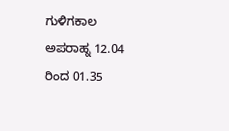ಗುಳಿಗಕಾಲ ಅಪರಾಹ್ನ 12.04 ರಿಂದ 01.35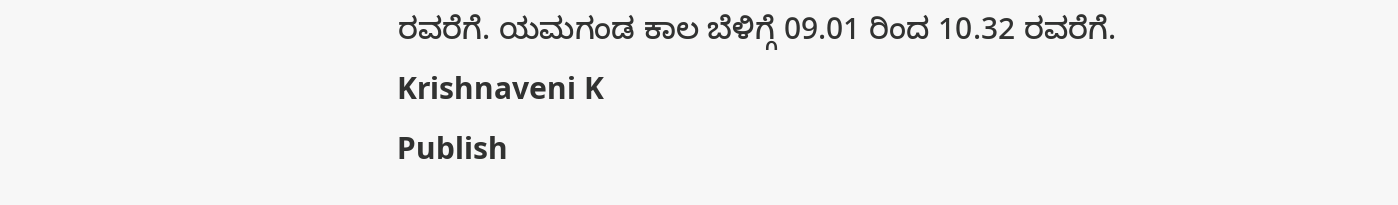ರವರೆಗೆ. ಯಮಗಂಡ ಕಾಲ ಬೆಳಿಗ್ಗೆ 09.01 ರಿಂದ 10.32 ರವರೆಗೆ.
Krishnaveni K
Publish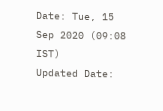Date: Tue, 15 Sep 2020 (09:08 IST)
Updated Date: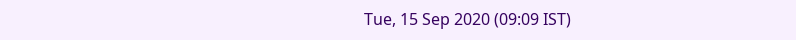Tue, 15 Sep 2020 (09:09 IST)